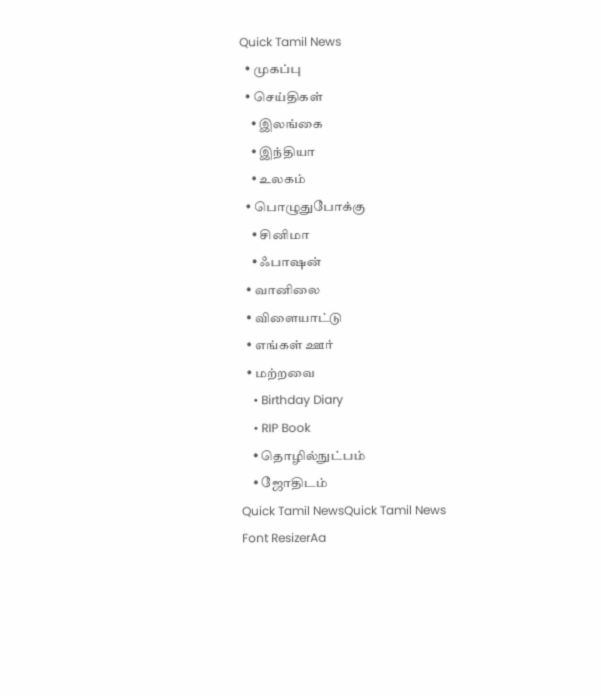Quick Tamil News
  • முகப்பு
  • செய்திகள்
    • இலங்கை
    • இந்தியா
    • உலகம்
  • பொழுதுபோக்கு
    • சினிமா
    • ஃபாஷன்
  • வானிலை
  • விளையாட்டு
  • எங்கள் ஊர்
  • மற்றவை
    • Birthday Diary
    • RIP Book
    • தொழில்நுட்பம்
    • ஜோதிடம்
Quick Tamil NewsQuick Tamil News
Font ResizerAa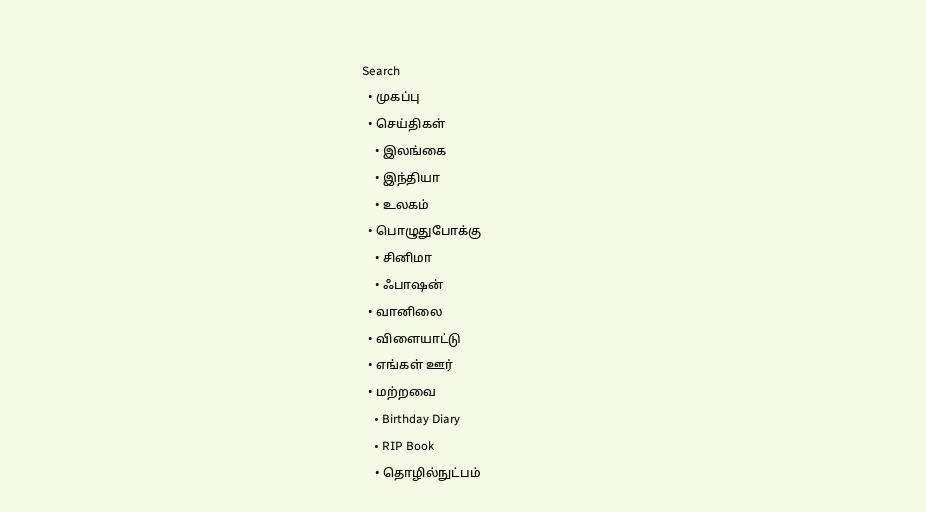Search
  • முகப்பு
  • செய்திகள்
    • இலங்கை
    • இந்தியா
    • உலகம்
  • பொழுதுபோக்கு
    • சினிமா
    • ஃபாஷன்
  • வானிலை
  • விளையாட்டு
  • எங்கள் ஊர்
  • மற்றவை
    • Birthday Diary
    • RIP Book
    • தொழில்நுட்பம்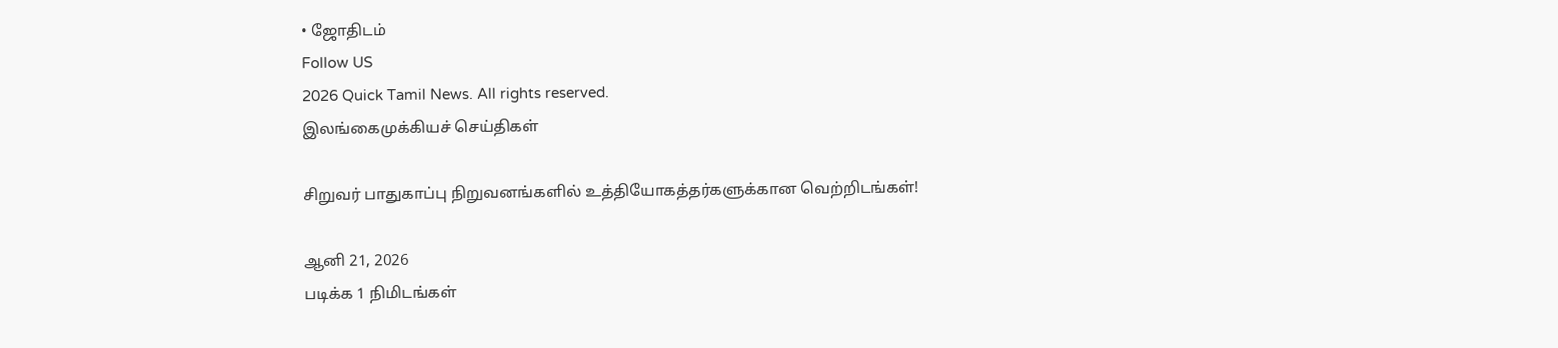• ஜோதிடம்
Follow US
2026 Quick Tamil News. All rights reserved.
இலங்கைமுக்கியச் செய்திகள்

சிறுவர் பாதுகாப்பு நிறுவனங்களில் உத்தியோகத்தர்களுக்கான வெற்றிடங்கள்!

ஆனி 21, 2026
படிக்க 1 நிமிடங்கள்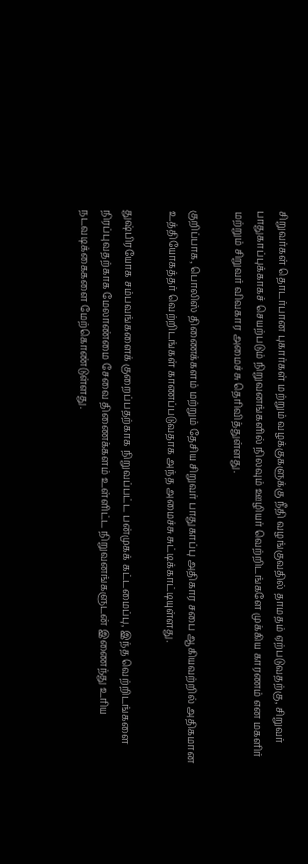சிறுவர்கள் தொடர்பான புகார்கள் மற்றும் வழக்குகளுக்கு நீதி வழங்குவதில் தாமதம் ஏற்படுவதற்கு, சிறுவர் பாதுகாப்புக்காகச் செயற்படும் நிறுவனங்களில் நிலவும் ஊழியர் வெற்றிடங்களே முக்கிய காரணம் என மகளிர் மற்றும் சிறுவர் விவகார அமைச்சு தெரிவித்துள்ளது.

குறிப்பாக, பொலிஸ் திணைக்களம் மற்றும் தேசிய சிறுவர் பாதுகாப்பு அதிகார சபை ஆகியவற்றில் அதிகமான உத்தியோகத்தர் வெற்றிடங்கள் காணப்படுவதாக அந்த அமைச்சு சுட்டிக்காட்டியுள்ளது.

துஷ்பிரயோக சம்பவங்களைக் குறைப்பதற்காக நிறுவப்பட்ட பன்முகக் கட்டமைப்பு, இந்த வெற்றிடங்களை நிரப்புவதற்காக மேலாண்மை சேவை திணைக்களம் உள்ளிட்ட நிறுவனங்களுடன் இணைந்து உரிய நடவடிக்கைகளை மேற்கொண்டுள்ளது.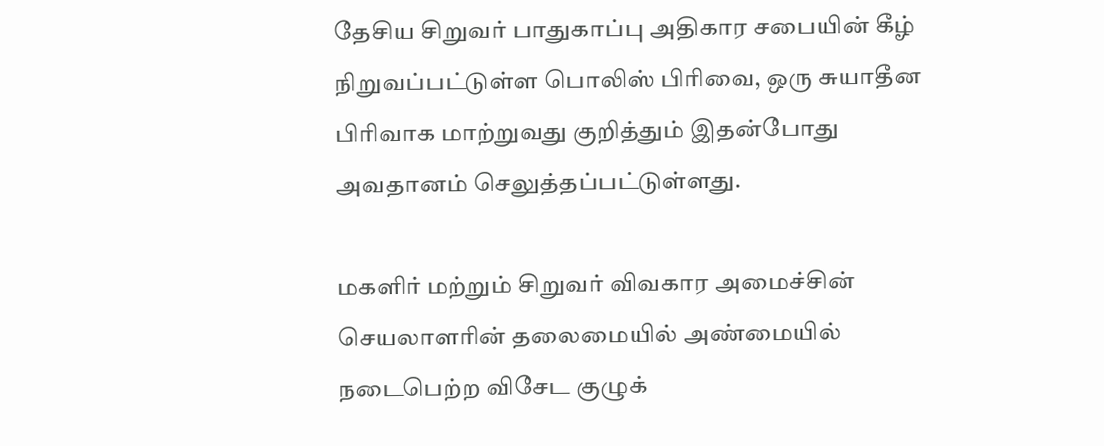தேசிய சிறுவர் பாதுகாப்பு அதிகார சபையின் கீழ் நிறுவப்பட்டுள்ள பொலிஸ் பிரிவை, ஒரு சுயாதீன பிரிவாக மாற்றுவது குறித்தும் இதன்போது அவதானம் செலுத்தப்பட்டுள்ளது.

மகளிர் மற்றும் சிறுவர் விவகார அமைச்சின் செயலாளரின் தலைமையில் அண்மையில் நடைபெற்ற விசேட குழுக்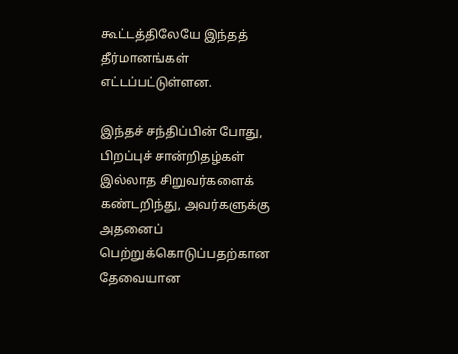கூட்டத்திலேயே இந்தத் தீர்மானங்கள் எட்டப்பட்டுள்ளன.

இந்தச் சந்திப்பின் போது, பிறப்புச் சான்றிதழ்கள் இல்லாத சிறுவர்களைக் கண்டறிந்து, அவர்களுக்கு அதனைப் பெற்றுக்கொடுப்பதற்கான தேவையான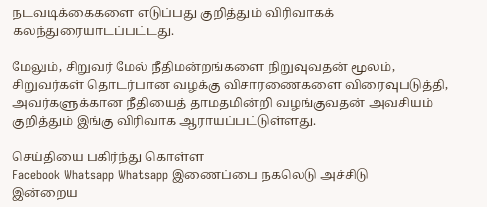நடவடிக்கைகளை எடுப்பது குறித்தும் விரிவாகக் கலந்துரையாடப்பட்டது.

மேலும், சிறுவர் மேல் நீதிமன்றங்களை நிறுவுவதன் மூலம், சிறுவர்கள் தொடர்பான வழக்கு விசாரணைகளை விரைவுபடுத்தி, அவர்களுக்கான நீதியைத் தாமதமின்றி வழங்குவதன் அவசியம் குறித்தும் இங்கு விரிவாக ஆராயப்பட்டுள்ளது.

செய்தியை பகிர்ந்து கொள்ள
Facebook Whatsapp Whatsapp இணைப்பை நகலெடு அச்சிடு
இன்றைய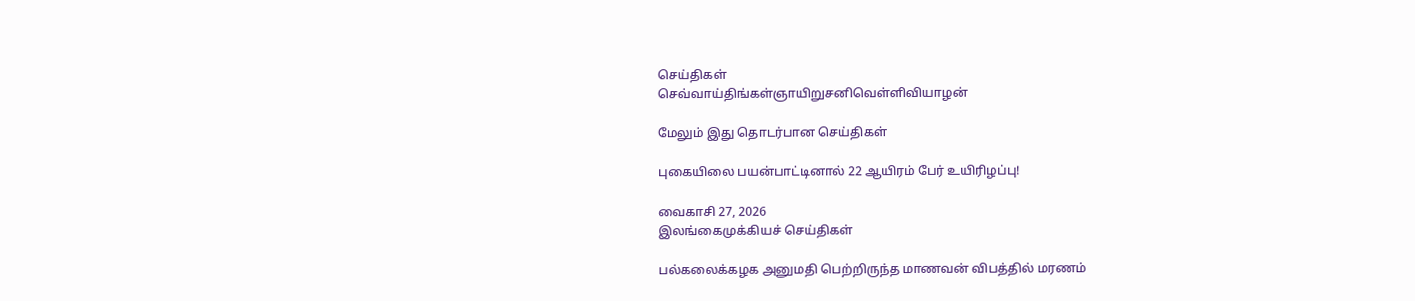செய்திகள்
செவ்வாய்திங்கள்ஞாயிறுசனிவெள்ளிவியாழன்

மேலும் இது தொடர்பான செய்திகள்

புகையிலை பயன்பாட்டினால் 22 ஆயிரம் பேர் உயிரிழப்பு!

வைகாசி 27, 2026
இலங்கைமுக்கியச் செய்திகள்

பல்கலைக்கழக அனுமதி பெற்றிருந்த மாணவன் விபத்தில் மரணம்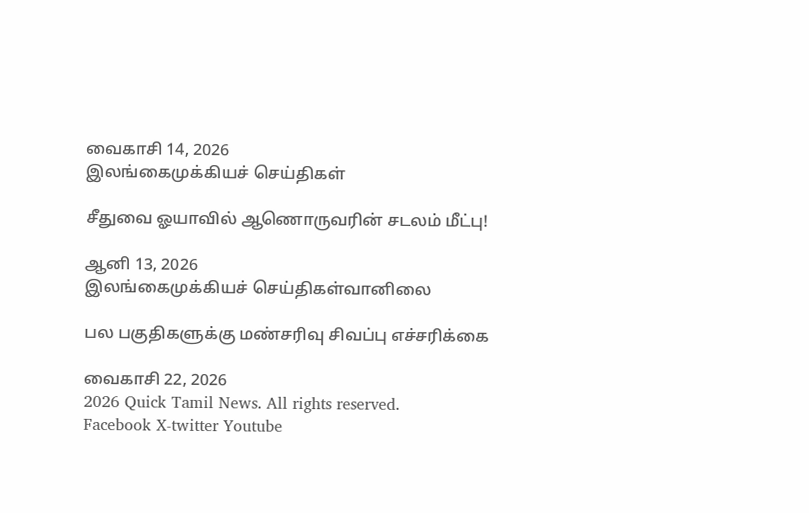வைகாசி 14, 2026
இலங்கைமுக்கியச் செய்திகள்

சீதுவை ஓயாவில் ஆணொருவரின் சடலம் மீட்பு!

ஆனி 13, 2026
இலங்கைமுக்கியச் செய்திகள்வானிலை

பல பகுதிகளுக்கு மண்சரிவு சிவப்பு எச்சரிக்கை

வைகாசி 22, 2026
2026 Quick Tamil News. All rights reserved.
Facebook X-twitter Youtube